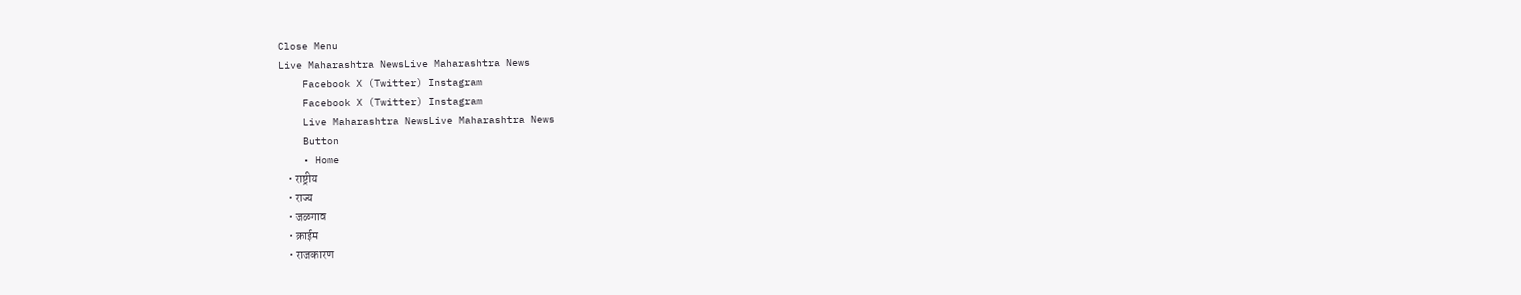Close Menu
Live Maharashtra NewsLive Maharashtra News
    Facebook X (Twitter) Instagram
    Facebook X (Twitter) Instagram
    Live Maharashtra NewsLive Maharashtra News
    Button
    • Home
    • राष्ट्रीय
    • राज्य
    • जळगाव
    • क्राईम
    • राजकारण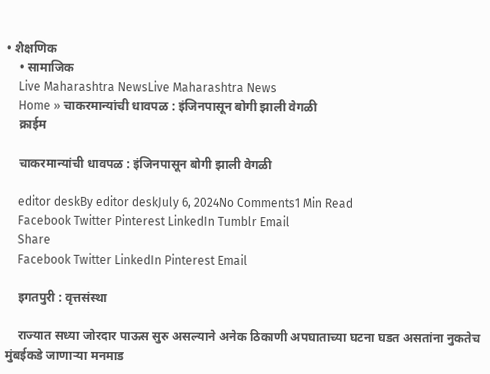• शैक्षणिक
    • सामाजिक
    Live Maharashtra NewsLive Maharashtra News
    Home » चाकरमान्यांची धावपळ : इंजिनपासून बोगी झाली वेगळी
    क्राईम

    चाकरमान्यांची धावपळ : इंजिनपासून बोगी झाली वेगळी

    editor deskBy editor deskJuly 6, 2024No Comments1 Min Read
    Facebook Twitter Pinterest LinkedIn Tumblr Email
    Share
    Facebook Twitter LinkedIn Pinterest Email

    इगतपुरी : वृत्तसंस्था

    राज्यात सध्या जोरदार पाऊस सुरु असल्याने अनेक ठिकाणी अपघाताच्या घटना घडत असतांना नुकतेच मुंबईकडे जाणाऱ्या मनमाड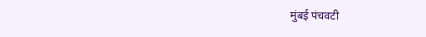मुंबई पंचवटी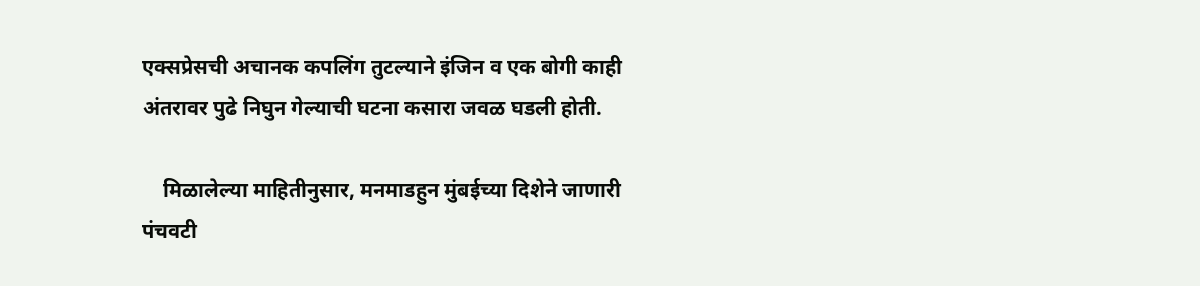एक्सप्रेसची अचानक कपलिंग तुटल्याने इंजिन व एक बोगी काही अंतरावर पुढे निघुन गेल्याची घटना कसारा जवळ घडली होती.

    मिळालेल्या माहितीनुसार, मनमाडहुन मुंबईच्या दिशेने जाणारी पंचवटी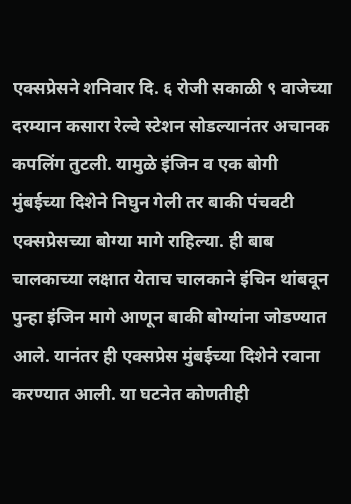एक्सप्रेसने शनिवार दि. ६ रोजी सकाळी ९ वाजेच्या दरम्यान कसारा रेल्वे स्टेशन सोडल्यानंतर अचानक कपलिंग तुटली. यामुळे इंजिन व एक बोगी मुंबईच्या दिशेने निघुन गेली तर बाकी पंचवटी एक्सप्रेसच्या बोग्या मागे राहिल्या. ही बाब चालकाच्या लक्षात येताच चालकाने इंचिन थांबवून पुन्हा इंजिन मागे आणून बाकी बोग्यांना जोडण्यात आले. यानंतर ही एक्सप्रेस मुंबईच्या दिशेने रवाना करण्यात आली. या घटनेत कोणतीही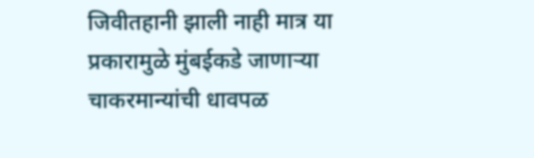जिवीतहानी झाली नाही मात्र या प्रकारामुळे मुंबईकडे जाणाऱ्या चाकरमान्यांची धावपळ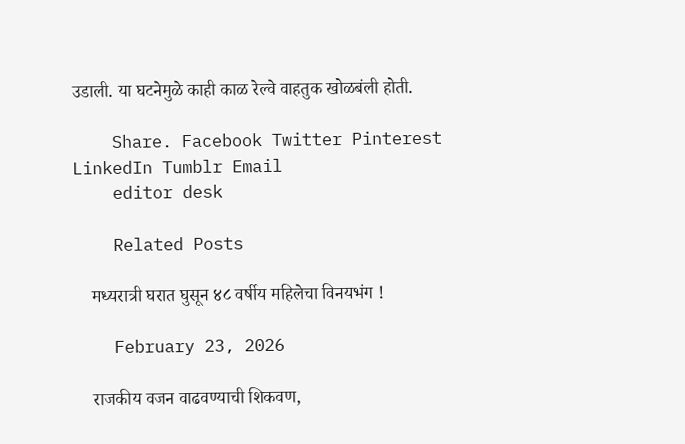उडाली. या घटनेमुळे काही काळ रेल्वे वाहतुक खोळबंली होती.

    Share. Facebook Twitter Pinterest LinkedIn Tumblr Email
    editor desk

    Related Posts

    मध्यरात्री घरात घुसून ४८ वर्षीय महिलेचा विनयभंग !

    February 23, 2026

    राजकीय वजन वाढवण्याची शिकवण,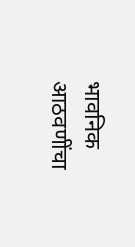भावनिक आठवणींचा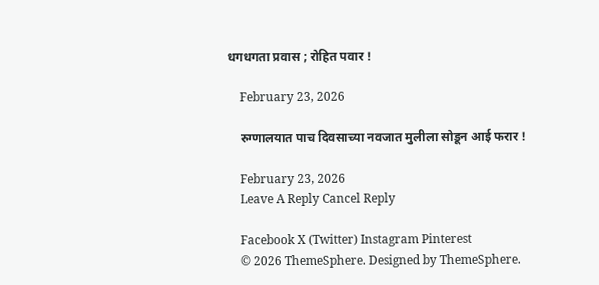धगधगता प्रवास ; रोहित पवार !

    February 23, 2026

    रुग्णालयात पाच दिवसाच्या नवजात मुलीला सोडून आई फरार !

    February 23, 2026
    Leave A Reply Cancel Reply

    Facebook X (Twitter) Instagram Pinterest
    © 2026 ThemeSphere. Designed by ThemeSphere.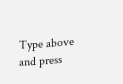Type above and press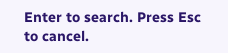Enter to search. Press Esc to cancel.